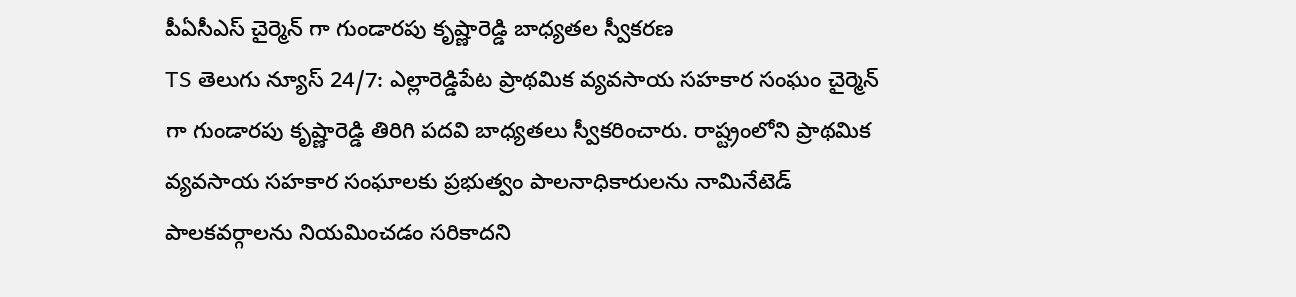పీఏసీఎస్ చైర్మెన్ గా గుండారపు కృష్ణారెడ్డి బాధ్యతల స్వీకరణ
TS తెలుగు న్యూస్ 24/7: ఎల్లారెడ్డిపేట ప్రాథమిక వ్యవసాయ సహకార సంఘం చైర్మెన్ గా గుండారపు కృష్ణారెడ్డి తిరిగి పదవి బాధ్యతలు స్వీకరించారు. రాష్ట్రంలోని ప్రాథమిక వ్యవసాయ సహకార సంఘాలకు ప్రభుత్వం పాలనాధికారులను నామినేటెడ్ పాలకవర్గాలను నియమించడం సరికాదని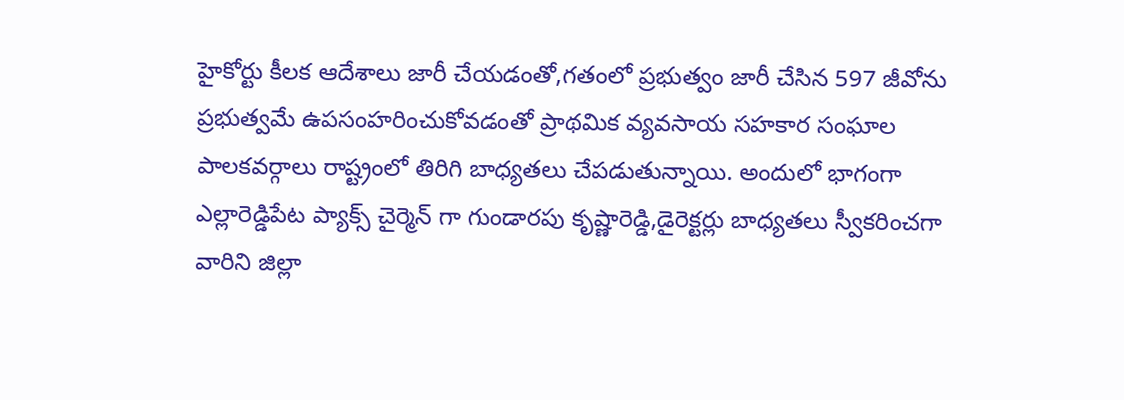హైకోర్టు కీలక ఆదేశాలు జారీ చేయడంతో,గతంలో ప్రభుత్వం జారీ చేసిన 597 జీవోను ప్రభుత్వమే ఉపసంహరించుకోవడంతో ప్రాథమిక వ్యవసాయ సహకార సంఘాల పాలకవర్గాలు రాష్ట్రంలో తిరిగి బాధ్యతలు చేపడుతున్నాయి. అందులో భాగంగా ఎల్లారెడ్డిపేట ప్యాక్స్ చైర్మెన్ గా గుండారపు కృష్ణారెడ్డి,డైరెక్టర్లు బాధ్యతలు స్వీకరించగా వారిని జిల్లా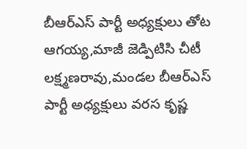బీఆర్ఎస్ పార్టీ అధ్యక్షులు తోట ఆగయ్య,మాజీ జెడ్పిటిసి చీటీ లక్ష్మణరావు,మండల బీఆర్ఎస్ పార్టీ అధ్యక్షులు వరస కృష్ణ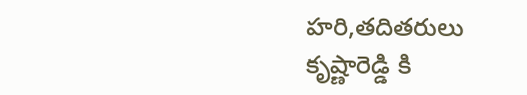హరి,తదితరులు కృష్ణారెడ్డి కి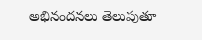అభినందనలు తెలుపుతూ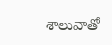శాలువాతో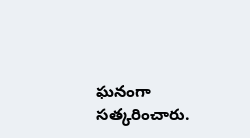ఘనంగా సత్కరించారు.